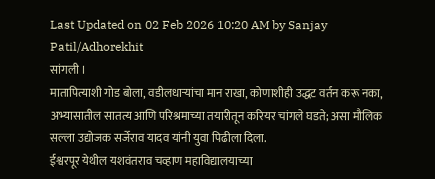Last Updated on 02 Feb 2026 10:20 AM by Sanjay Patil/Adhorekhit
सांगली ।
मातापित्याशी गोड बोला, वडीलधाऱ्यांचा मान राखा, कोणाशीही उद्धट वर्तन करू नका, अभ्यासातील सातत्य आणि परिश्रमाच्या तयारीतून करियर चांगले घडते; असा मौलिक सल्ला उद्योजक सर्जेराव यादव यांनी युवा पिढीला दिला.
ईश्वरपूर येथील यशवंतराव चव्हाण महाविद्यालयाच्या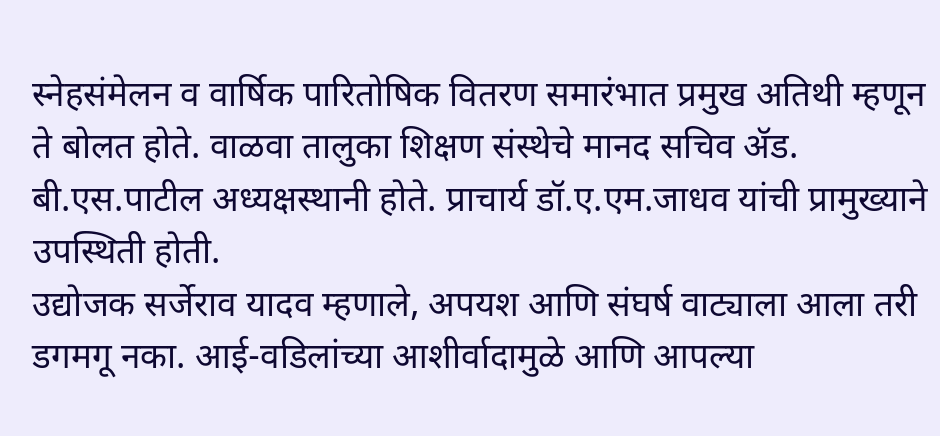स्नेहसंमेलन व वार्षिक पारितोषिक वितरण समारंभात प्रमुख अतिथी म्हणून ते बोलत होते. वाळवा तालुका शिक्षण संस्थेचे मानद सचिव ॲड. बी.एस.पाटील अध्यक्षस्थानी होते. प्राचार्य डॉ.ए.एम.जाधव यांची प्रामुख्याने उपस्थिती होती.
उद्योजक सर्जेराव यादव म्हणाले, अपयश आणि संघर्ष वाट्याला आला तरी डगमगू नका. आई-वडिलांच्या आशीर्वादामुळे आणि आपल्या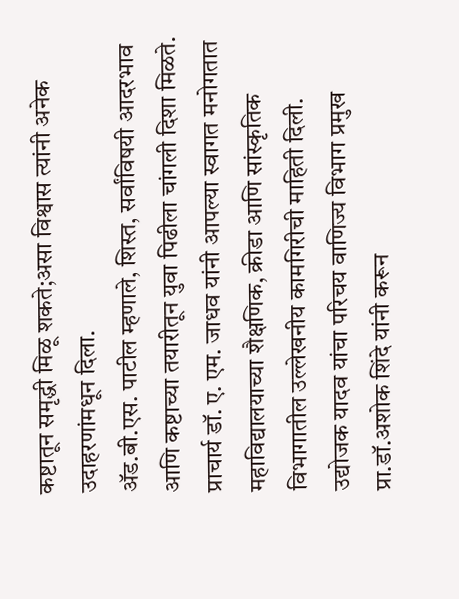कष्टातून समृद्धी मिळू शकते;असा विश्वास त्यांनी अनेक उदाहरणांमधून दिला.
ॲड.बी.एस. पाटील म्हणाले, शिस्त, सर्वांविषयी आदरभाव आणि कष्टाच्या तयारीतून युवा पिढीला चांगली दिशा मिळते.
प्राचार्य डॉ. ए. एम. जाधव यांनी आपल्या स्वागत मनोगतात महाविद्यालयाच्या शैक्षणिक, क्रीडा आणि सांस्कृतिक विभागातील उल्लेखनीय कामगिरीची माहिती दिली. उद्योजक यादव यांचा परिचय वाणिज्य विभाग प्रमुख प्रा.डॉ.अशोक शिंदे यांनी करून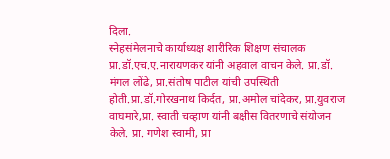दिला.
स्नेहसंमेलनाचे कार्याध्यक्ष शारीरिक शिक्षण संचालक प्रा.डॉ.एच.ए.नारायणकर यांनी अहवाल वाचन केले. प्रा.डॉ. मंगल लोंढे, प्रा.संतोष पाटील यांची उपस्थिती होती.प्रा.डॉ.गोरखनाथ किर्दत, प्रा.अमोल चांदेकर, प्रा.युवराज वाघमारे,प्रा. स्वाती चव्हाण यांनी बक्षीस वितरणाचे संयोजन केले. प्रा. गणेश स्वामी, प्रा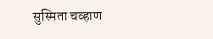सुस्मिता चव्हाण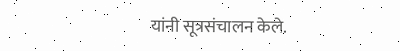यांनी सूत्रसंचालन केले.